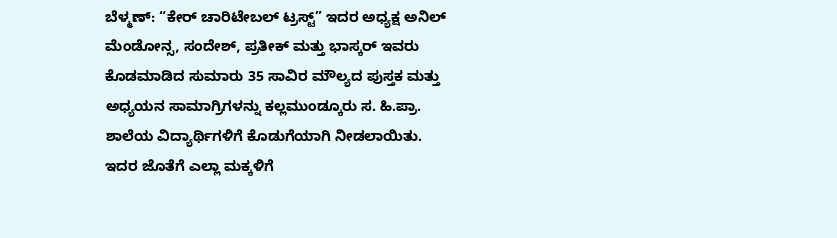ಬೆಳ್ಮಣ್: “ಕೇರ್ ಚಾರಿಟೇಬಲ್ ಟ್ರಸ್ಟ್” ಇದರ ಅಧ್ಯಕ್ಷ ಅನಿಲ್ ಮೆಂಡೋನ್ಸ, ಸಂದೇಶ್, ಪ್ರತೀಕ್ ಮತ್ತು ಭಾಸ್ಕರ್ ಇವರು ಕೊಡಮಾಡಿದ ಸುಮಾರು 35 ಸಾವಿರ ಮೌಲ್ಯದ ಪುಸ್ತಕ ಮತ್ತು ಅಧ್ಯಯನ ಸಾಮಾಗ್ರಿಗಳನ್ನು ಕಲ್ಲಮುಂಡ್ಕೂರು ಸ. ಹಿ.ಪ್ರಾ. ಶಾಲೆಯ ವಿದ್ಯಾರ್ಥಿಗಳಿಗೆ ಕೊಡುಗೆಯಾಗಿ ನೀಡಲಾಯಿತು. ಇದರ ಜೊತೆಗೆ ಎಲ್ಲಾ ಮಕ್ಕಳಿಗೆ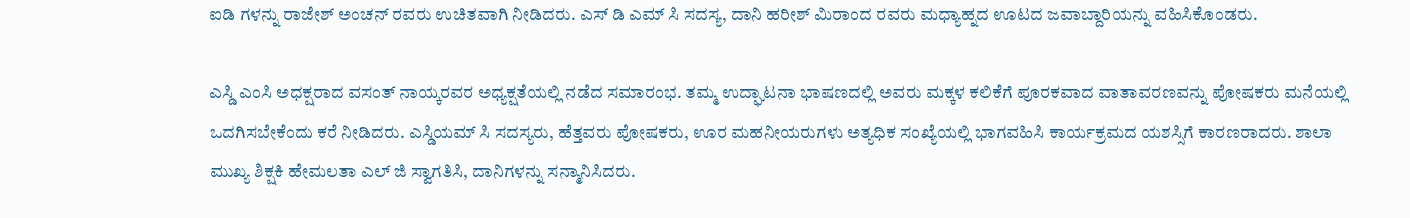ಐಡಿ ಗಳನ್ನು ರಾಜೇಶ್ ಅಂಚನ್ ರವರು ಉಚಿತವಾಗಿ ನೀಡಿದರು. ಎಸ್ ಡಿ ಎಮ್ ಸಿ ಸದಸ್ಯ, ದಾನಿ ಹರೀಶ್ ಮಿರಾಂದ ರವರು ಮಧ್ಯಾಹ್ನದ ಊಟದ ಜವಾಬ್ದಾರಿಯನ್ನು ವಹಿಸಿಕೊಂಡರು.

ಎಸ್ಡಿ ಎಂಸಿ ಅಧಕ್ಷರಾದ ವಸಂತ್ ನಾಯ್ಕರವರ ಅಧ್ಯಕ್ಷತೆಯಲ್ಲಿ ನಡೆದ ಸಮಾರಂಭ. ತಮ್ಮ ಉದ್ಘಾಟನಾ ಭಾಷಣದಲ್ಲಿ ಅವರು ಮಕ್ಕಳ ಕಲಿಕೆಗೆ ಪೂರಕವಾದ ವಾತಾವರಣವನ್ನು ಪೋಷಕರು ಮನೆಯಲ್ಲಿ ಒದಗಿಸಬೇಕೆಂದು ಕರೆ ನೀಡಿದರು. ಎಸ್ಡಿಯಮ್ ಸಿ ಸದಸ್ಯರು, ಹೆತ್ತವರು ಪೋಷಕರು, ಊರ ಮಹನೀಯರುಗಳು ಅತ್ಯಧಿಕ ಸಂಖ್ಯೆಯಲ್ಲಿ ಭಾಗವಹಿಸಿ ಕಾರ್ಯಕ್ರಮದ ಯಶಸ್ಸಿಗೆ ಕಾರಣರಾದರು. ಶಾಲಾ ಮುಖ್ಯ ಶಿಕ್ಷಕಿ ಹೇಮಲತಾ ಎಲ್ ಜಿ ಸ್ವಾಗತಿಸಿ, ದಾನಿಗಳನ್ನು ಸನ್ಮಾನಿಸಿದರು.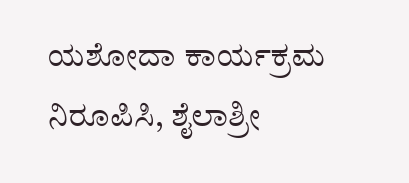ಯಶೋದಾ ಕಾರ್ಯಕ್ರಮ ನಿರೂಪಿಸಿ, ಶೈಲಾಶ್ರೀ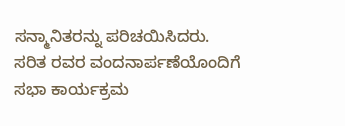ಸನ್ಮಾನಿತರನ್ನು ಪರಿಚಯಿಸಿದರು. ಸರಿತ ರವರ ವಂದನಾರ್ಪಣೆಯೊಂದಿಗೆ ಸಭಾ ಕಾರ್ಯಕ್ರಮ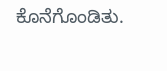ಕೊನೆಗೊಂಡಿತು.